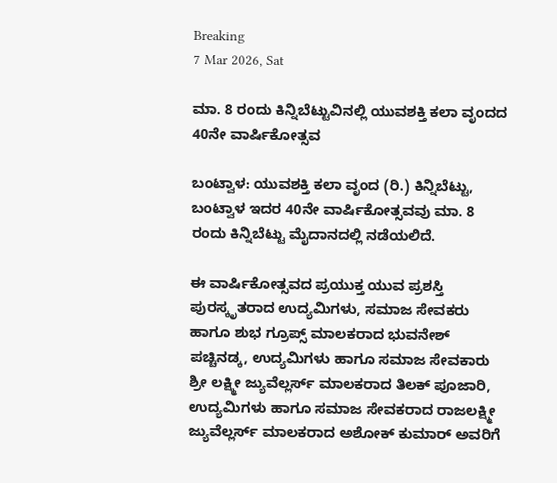Breaking
7 Mar 2026, Sat

ಮಾ. 8 ರಂದು ಕಿನ್ನಿಬೆಟ್ಟುವಿನಲ್ಲಿ ಯುವಶಕ್ತಿ ಕಲಾ ವೃಂದದ 40ನೇ ವಾರ್ಷಿಕೋತ್ಸವ

ಬಂಟ್ವಾಳ: ಯುವಶಕ್ತಿ ಕಲಾ ವೃಂದ (ರಿ.) ಕಿನ್ನಿಬೆಟ್ಟು, ಬಂಟ್ವಾಳ ಇದರ 40ನೇ ವಾರ್ಷಿಕೋತ್ಸವವು ಮಾ. 8 ರಂದು ಕಿನ್ನಿಬೆಟ್ಟು ಮೈದಾನದಲ್ಲಿ ನಡೆಯಲಿದೆ.

ಈ ವಾರ್ಷಿಕೋತ್ಸವದ ಪ್ರಯುಕ್ತ ಯುವ ಪ್ರಶಸ್ತಿ ಪುರಸ್ಕೃತರಾದ ಉದ್ಯಮಿಗಳು, ಸಮಾಜ ಸೇವಕರು ಹಾಗೂ ಶುಭ ಗ್ರೂಪ್ಸ್ ಮಾಲಕರಾದ ಭುವನೇಶ್ ಪಚ್ಚಿನಡ್ಕ, ಉದ್ಯಮಿಗಳು ಹಾಗೂ ಸಮಾಜ ಸೇವಕಾರು ಶ್ರೀ ಲಕ್ಷ್ಮೀ ಜ್ಯುವೆಲ್ಲರ್ಸ್ ಮಾಲಕರಾದ ತಿಲಕ್ ಪೂಜಾರಿ, ಉದ್ಯಮಿಗಳು ಹಾಗೂ ಸಮಾಜ ಸೇವಕರಾದ ರಾಜಲಕ್ಷ್ಮೀ ಜ್ಯುವೆಲ್ಲರ್ಸ್ ಮಾಲಕರಾದ ಅಶೋಕ್ ಕುಮಾರ್ ಅವರಿಗೆ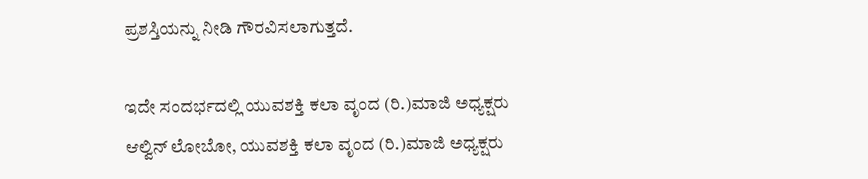ಪ್ರಶಸ್ತಿಯನ್ನು ನೀಡಿ ಗೌರವಿಸಲಾಗುತ್ತದೆ.

ಇದೇ ಸಂದರ್ಭದಲ್ಲಿ ಯುವಶಕ್ತಿ ಕಲಾ ವೃಂದ (ರಿ.)ಮಾಜಿ ಅಧ್ಯಕ್ಷರು ಆಲ್ವಿನ್ ಲೋಬೋ, ಯುವಶಕ್ತಿ ಕಲಾ ವೃಂದ (ರಿ.)ಮಾಜಿ ಅಧ್ಯಕ್ಷರು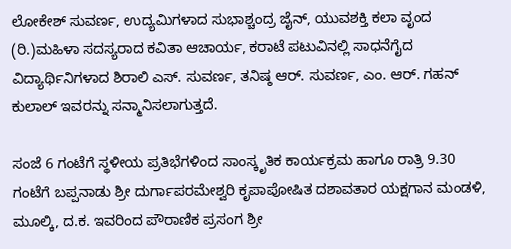ಲೋಕೇಶ್ ಸುವರ್ಣ, ಉದ್ಯಮಿಗಳಾದ ಸುಭಾಶ್ಚಂದ್ರ ಜೈನ್, ಯುವಶಕ್ತಿ ಕಲಾ ವೃಂದ (ರಿ.)ಮಹಿಳಾ ಸದಸ್ಯರಾದ ಕವಿತಾ ಆಚಾರ್ಯ, ಕರಾಟೆ ಪಟುವಿನಲ್ಲಿ ಸಾಧನೆಗೈದ ವಿದ್ಯಾರ್ಥಿನಿಗಳಾದ ಶಿರಾಲಿ ಎಸ್. ಸುವರ್ಣ, ತನಿಷ್ಠ ಆ‌ರ್. ಸುವರ್ಣ, ಎಂ. ಆರ್. ಗಹನ್ ಕುಲಾಲ್ ಇವರನ್ನು ಸನ್ಮಾನಿಸಲಾಗುತ್ತದೆ.

ಸಂಜೆ 6 ಗಂಟೆಗೆ ಸ್ಥಳೀಯ ಪ್ರತಿಭೆಗಳಿಂದ ಸಾಂಸ್ಕೃತಿಕ ಕಾರ್ಯಕ್ರಮ ಹಾಗೂ ರಾತ್ರಿ 9.30 ಗಂಟೆಗೆ ಬಪ್ಪನಾಡು ಶ್ರೀ ದುರ್ಗಾಪರಮೇಶ್ವರಿ ಕೃಪಾಪೋಷಿತ ದಶಾವತಾರ ಯಕ್ಷಗಾನ ಮಂಡಳಿ, ಮೂಲ್ಕಿ, ದ.ಕ. ಇವರಿಂದ ಪೌರಾಣಿಕ ಪ್ರಸಂಗ ಶ್ರೀ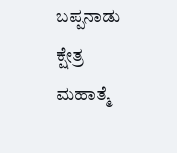ಬಪ್ಪನಾಡು ಕ್ಷೇತ್ರ ಮಹಾತ್ಮೆ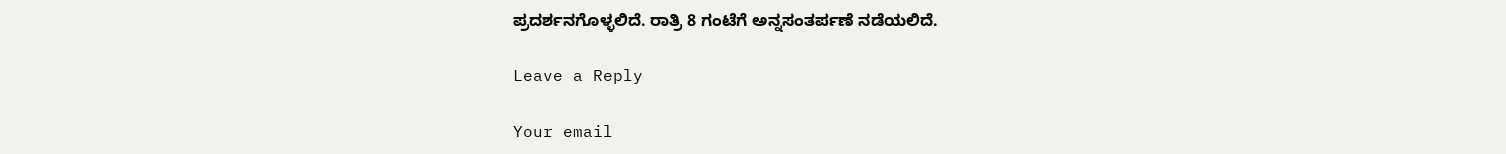ಪ್ರದರ್ಶನಗೊಳ್ಳಲಿದೆ. ರಾತ್ರಿ 8 ಗಂಟೆಗೆ ಅನ್ನಸಂತರ್ಪಣೆ ನಡೆಯಲಿದೆ.

Leave a Reply

Your email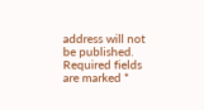address will not be published. Required fields are marked *